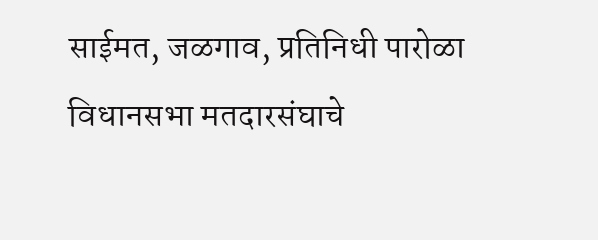साईमत, जळगाव, प्रतिनिधी पारोळा विधानसभा मतदारसंघाचे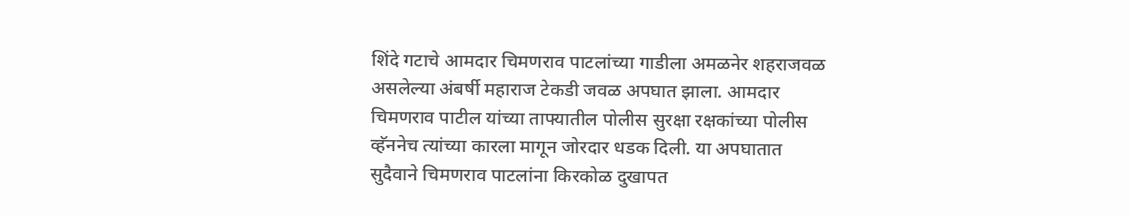शिंदे गटाचे आमदार चिमणराव पाटलांच्या गाडीला अमळनेर शहराजवळ असलेल्या अंबर्षी महाराज टेकडी जवळ अपघात झाला. आमदार चिमणराव पाटील यांच्या ताफ्यातील पोलीस सुरक्षा रक्षकांच्या पोलीस व्हॅननेच त्यांच्या कारला मागून जोरदार धडक दिली. या अपघातात सुदैवाने चिमणराव पाटलांना किरकोळ दुखापत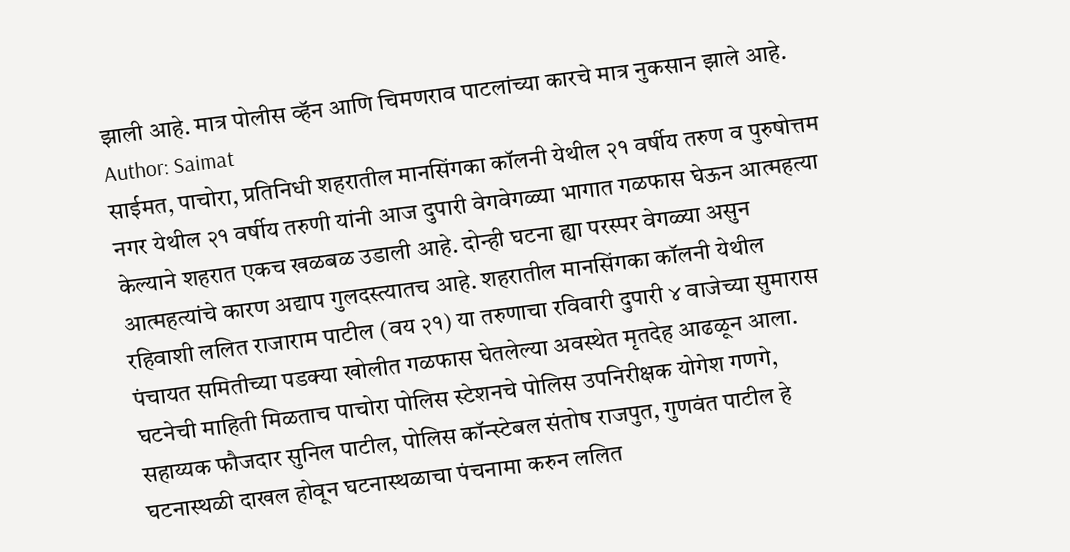झाली आहे. मात्र पोलीस व्हॅन आणि चिमणराव पाटलांच्या कारचे मात्र नुकसान झाले आहे.
Author: Saimat
साईमत, पाचोरा, प्रतिनिधी शहरातील मानसिंगका कॉलनी येथील २१ वर्षीय तरुण व पुरुषोत्तम नगर येथील २१ वर्षीय तरुणी यांनी आज दुपारी वेगवेगळ्या भागात गळफास घेऊन आत्महत्या केल्याने शहरात एकच खळबळ उडाली आहे. दोन्ही घटना ह्या परस्पर वेगळ्या असुन आत्महत्यांचे कारण अद्याप गुलदस्त्यातच आहे. शहरातील मानसिंगका कॉलनी येथील रहिवाशी ललित राजाराम पाटील (वय २१) या तरुणाचा रविवारी दुपारी ४ वाजेच्या सुमारास पंचायत समितीच्या पडक्या खोलीत गळफास घेतलेल्या अवस्थेत मृतदेह आढळून आला. घटनेची माहिती मिळताच पाचोरा पोलिस स्टेशनचे पोलिस उपनिरीक्षक योगेश गणगे, सहाय्यक फौजदार सुनिल पाटील, पोलिस कॉन्स्टेबल संतोष राजपुत, गुणवंत पाटील हे घटनास्थळी दाखल होवून घटनास्थळाचा पंचनामा करुन ललित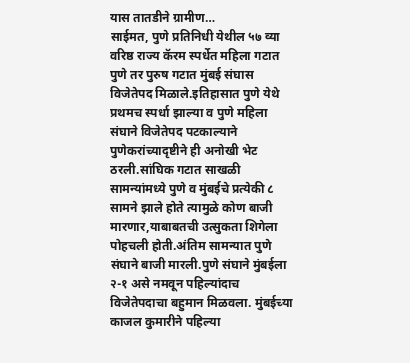यास तातडीने ग्रामीण…
साईमत, पुणे प्रतिनिधी येथील ५७ व्या वरिष्ठ राज्य कॅरम स्पर्धेत महिला गटात पुणे तर पुरुष गटात मुंबई संघास विजेतेपद मिळाले.इतिहासात पुणे येथे प्रथमच स्पर्धा झाल्या व पुणे महिला संघाने विजेतेपद पटकाल्याने पुणेकरांच्यादृष्टीने ही अनोखी भेट ठरली.सांघिक गटात साखळी सामन्यांमध्ये पुणे व मुंबईचे प्रत्येकी ८ सामने झाले होते त्यामुळे कोण बाजी मारणार,याबाबतची उत्सुकता शिगेला पोहचली होती.अंतिम सामन्यात पुणे संघाने बाजी मारली.पुणे संघाने मुंबईला २-१ असे नमवून पहिल्यांदाच विजेतेपदाचा बहुमान मिळवला. मुंबईच्या काजल कुमारीने पहिल्या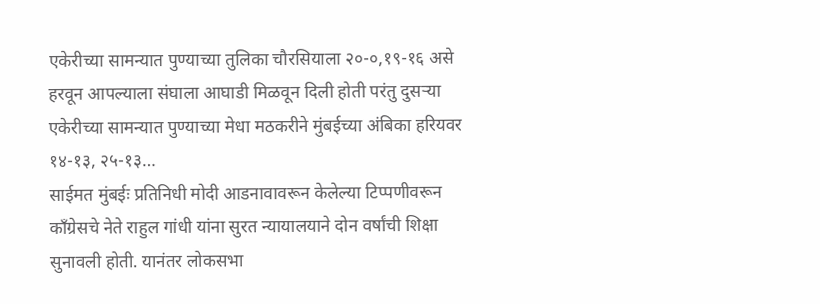एकेरीच्या सामन्यात पुण्याच्या तुलिका चौरसियाला २०-०,१९-१६ असे हरवून आपल्याला संघाला आघाडी मिळवून दिली होती परंतु दुसऱ्या एकेरीच्या सामन्यात पुण्याच्या मेधा मठकरीने मुंबईच्या अंबिका हरियवर १४-१३, २५-१३…
साईमत मुंबईः प्रतिनिधी मोदी आडनावावरून केलेल्या टिप्पणीवरून काँग्रेसचे नेते राहुल गांधी यांना सुरत न्यायालयाने दोन वर्षांची शिक्षा सुनावली होती. यानंतर लोकसभा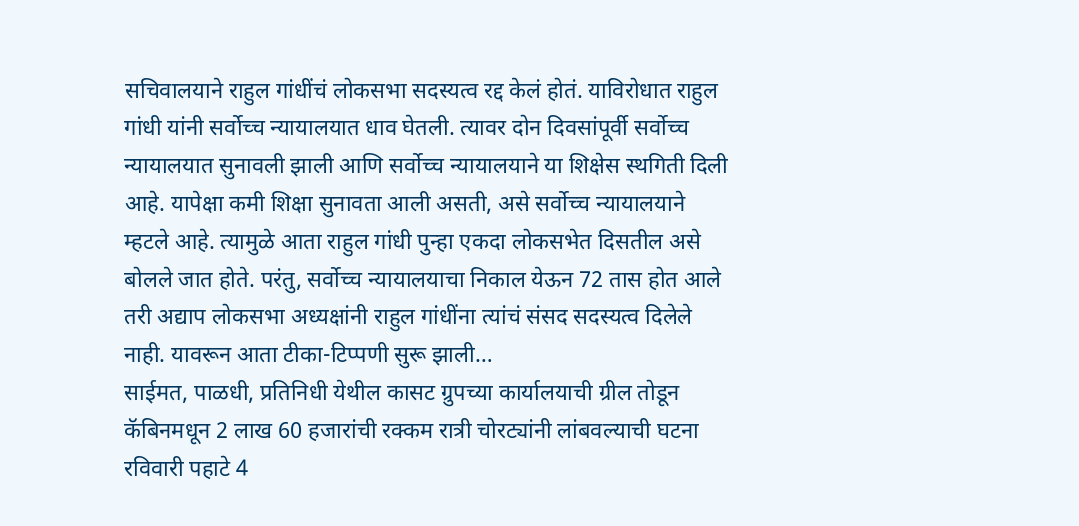सचिवालयाने राहुल गांधींचं लोकसभा सदस्यत्व रद्द केलं होतं. याविरोधात राहुल गांधी यांनी सर्वोच्च न्यायालयात धाव घेतली. त्यावर दोन दिवसांपूर्वी सर्वोच्च न्यायालयात सुनावली झाली आणि सर्वोच्च न्यायालयाने या शिक्षेस स्थगिती दिली आहे. यापेक्षा कमी शिक्षा सुनावता आली असती, असे सर्वोच्च न्यायालयाने म्हटले आहे. त्यामुळे आता राहुल गांधी पुन्हा एकदा लोकसभेत दिसतील असे बोलले जात होते. परंतु, सर्वोच्च न्यायालयाचा निकाल येऊन 72 तास होत आले तरी अद्याप लोकसभा अध्यक्षांनी राहुल गांधींना त्यांचं संसद सदस्यत्व दिलेले नाही. यावरून आता टीका-टिप्पणी सुरू झाली…
साईमत, पाळधी, प्रतिनिधी येथील कासट ग्रुपच्या कार्यालयाची ग्रील तोडून कॅबिनमधून 2 लाख 60 हजारांची रक्कम रात्री चोरट्यांनी लांबवल्याची घटना रविवारी पहाटे 4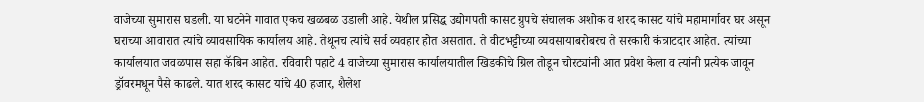वाजेच्या सुमारास घडली. या घटनेने गावात एकच खळबळ उडाली आहे. येथील प्रसिद्ध उद्योगपती कासट ग्रुपचे संचालक अशोक व शरद कासट यांचे महामार्गावर घर असून घराच्या आवारात त्यांचे व्यावसायिक कार्यालय आहे. तेथूनच त्यांचे सर्व व्यवहार होत असतात. ते वीटभट्टीच्या व्यवसायाबरोबरच ते सरकारी कंत्राटदार आहेत. त्यांच्या कार्यालयात जवळपास सहा कॅबिन आहेत. रविवारी पहाटे 4 वाजेच्या सुमारास कार्यालयातील खिडकीचे ग्रिल तोडून चोरट्यांनी आत प्रवेश केला व त्यांनी प्रत्येक जावून ड्रॉवरमधून पैसे काढले. यात शरद कासट यांचे 40 हजार, शैलेश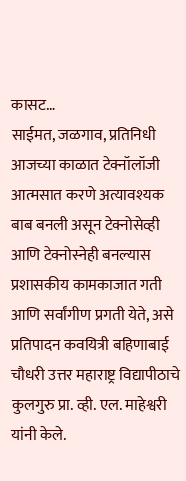कासट…
साईमत, जळगाव, प्रतिनिधी आजच्या काळात टेक्नॉलॉजी आत्मसात करणे अत्यावश्यक बाब बनली असून टेक्नोसेव्ही आणि टेक्नोस्नेही बनल्यास प्रशासकीय कामकाजात गती आणि सर्वांगीण प्रगती येते, असे प्रतिपादन कवयित्री बहिणाबाई चौधरी उत्तर महाराष्ट्र विद्यापीठाचे कुलगुरु प्रा. व्ही. एल. माहेश्वरी यांनी केले.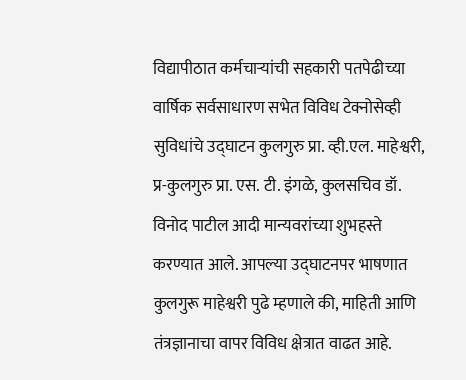विद्यापीठात कर्मचाऱ्यांची सहकारी पतपेढीच्या वार्षिक सर्वसाधारण सभेत विविध टेक्नोसेव्ही सुविधांचे उद्घाटन कुलगुरु प्रा. व्ही.एल. माहेश्वरी, प्र-कुलगुरु प्रा. एस. टी. इंगळे, कुलसचिव डॉ. विनोद पाटील आदी मान्यवरांच्या शुभहस्ते करण्यात आले. आपल्या उद्घाटनपर भाषणात कुलगुरू माहेश्वरी पुढे म्हणाले की, माहिती आणि तंत्रज्ञानाचा वापर विविध क्षेत्रात वाढत आहे.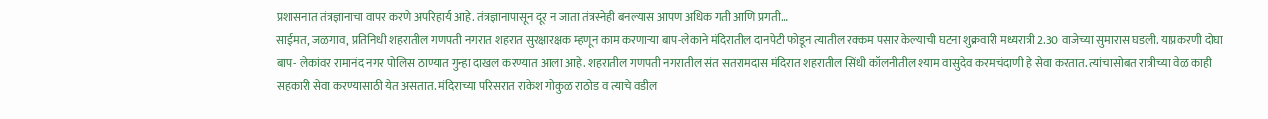प्रशासनात तंत्रज्ञानाचा वापर करणे अपरिहार्य आहे. तंत्रज्ञानापासून दूर न जाता तंत्रस्नेही बनल्यास आपण अधिक गती आणि प्रगती…
साईमत, जळगाव, प्रतिनिधी शहरातील गणपती नगरात शहरात सुरक्षारक्षक म्हणून काम करणाऱ्या बाप-लेकाने मंदिरातील दानपेटी फोडून त्यातील रक्कम पसार केल्याची घटना शुक्रवारी मध्यरात्री 2.30 वाजेच्या सुमारास घडली. याप्रकरणी दोघा बाप- लेकांवर रामानंद नगर पोलिस ठाण्यात गुन्हा दाखल करण्यात आला आहे. शहरातील गणपती नगरातील संत सतरामदास मंदिरात शहरातील सिंधी कॉलनीतील श्याम वासुदेव करमचंदाणी हे सेवा करतात. त्यांचासोबत रात्रीच्या वेळ काही सहकारी सेवा करण्यासाठी येत असतात. मंदिराच्या परिसरात राकेश गोकुळ राठोड व त्याचे वडील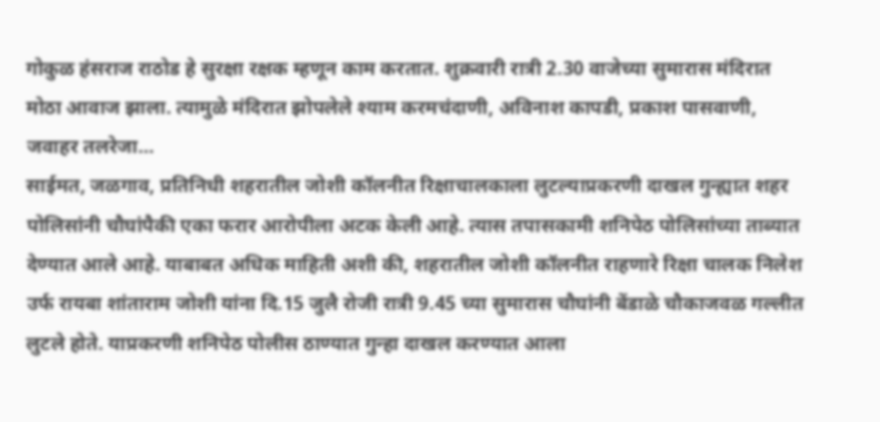गोकुळ हंसराज राठोड हे सुरक्षा रक्षक म्हणून काम करतात. शुक्रवारी रात्री 2.30 वाजेच्या सुमारास मंदिरात मोठा आवाज झाला. त्यामुळे मंदिरात झोपलेले श्याम करमचंदाणी, अविनाश कापडी, प्रकाश पासवाणी, जवाहर तलरेजा…
साईमत, जळगाव, प्रतिनिधी शहरातील जोशी कॉलनीत रिक्षाचालकाला लुटल्याप्रकरणी दाखल गुन्ह्यात शहर पोलिसांनी चौघांपैकी एका फरार आरोपीला अटक केली आहे. त्यास तपासकामी शनिपेठ पोलिसांच्या ताब्यात देण्यात आले आहे. याबाबत अधिक माहिती अशी की, शहरातील जोशी कॉलनीत राहणारे रिक्षा चालक निलेश उर्फ रायबा शांताराम जोशी यांना दि.15 जुलै रोजी रात्री 9.45 च्या सुमारास चौघांनी बेंडाळे चौकाजवळ गल्लीत लुटले होते. याप्रकरणी शनिपेठ पोलीस ठाण्यात गुन्हा दाखल करण्यात आला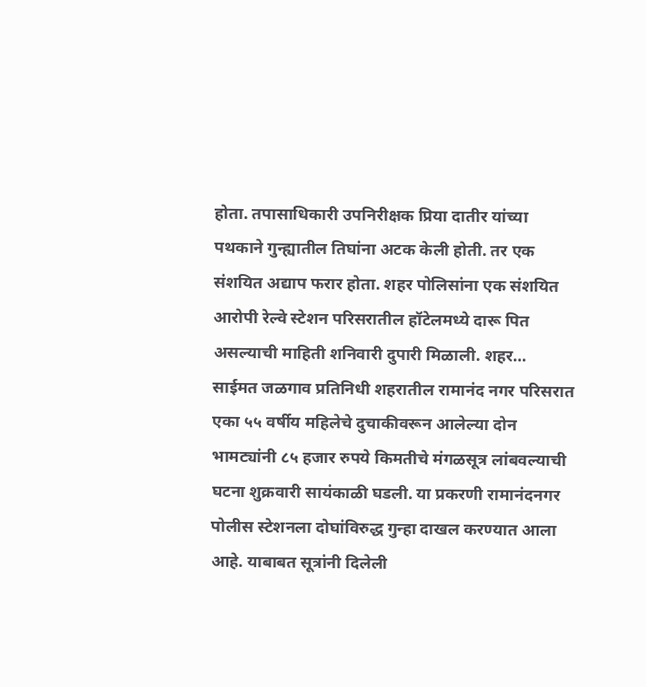होता. तपासाधिकारी उपनिरीक्षक प्रिया दातीर यांच्या पथकाने गुन्ह्यातील तिघांना अटक केली होती. तर एक संशयित अद्याप फरार होता. शहर पोलिसांना एक संशयित आरोपी रेल्वे स्टेशन परिसरातील हॉटेलमध्ये दारू पित असल्याची माहिती शनिवारी दुपारी मिळाली. शहर…
साईमत जळगाव प्रतिनिधी शहरातील रामानंद नगर परिसरात एका ५५ वर्षीय महिलेचे दुचाकीवरून आलेल्या दोन भामट्यांनी ८५ हजार रुपये किमतीचे मंगळसूत्र लांबवल्याची घटना शुक्रवारी सायंकाळी घडली. या प्रकरणी रामानंदनगर पोलीस स्टेशनला दोघांविरुद्ध गुन्हा दाखल करण्यात आला आहे. याबाबत सूत्रांनी दिलेली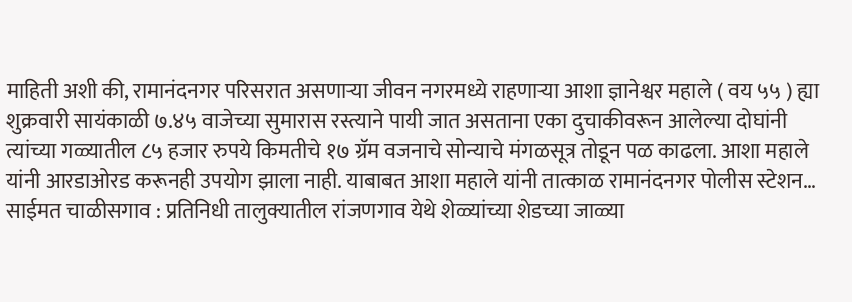माहिती अशी की, रामानंदनगर परिसरात असणाऱ्या जीवन नगरमध्ये राहणाऱ्या आशा ज्ञानेश्वर महाले ( वय ५५ ) ह्या शुक्रवारी सायंकाळी ७.४५ वाजेच्या सुमारास रस्त्याने पायी जात असताना एका दुचाकीवरून आलेल्या दोघांनी त्यांच्या गळ्यातील ८५ हजार रुपये किमतीचे १७ ग्रॅम वजनाचे सोन्याचे मंगळसूत्र तोडून पळ काढला. आशा महाले यांनी आरडाओरड करूनही उपयोग झाला नाही. याबाबत आशा महाले यांनी तात्काळ रामानंदनगर पोलीस स्टेशन…
साईमत चाळीसगाव : प्रतिनिधी तालुक्यातील रांजणगाव येथे शेळ्यांच्या शेडच्या जाळ्या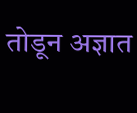तोडून अज्ञात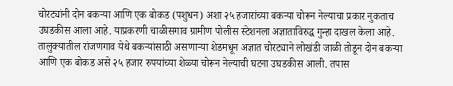चोरट्यांनी दोन बकऱ्या आणि एक बोकड (पशुधन) अशा २५ हजारांच्या बकऱ्या चोरून नेल्याचा प्रकार नुकताच उघडकीस आला आहे. याप्रकरणी चाळीसगाव ग्रामीण पोलीस स्टेशनला अज्ञाताविरुद्ध गुन्हा दाखल केला आहे. तालुक्यातील रांजणगाव येथे बकऱ्यांसाठी असणाऱ्या शेडमधून अज्ञात चोरट्याने लोखंडी जाळी तोडून दोन बकऱ्या आणि एक बोकड असे २५ हजार रुपयांच्या शेळ्या चोरून नेल्याची घटना उघडकीस आली. तपास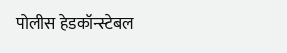पोलीस हेडकॉन्स्टेबल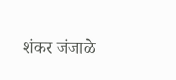शंकर जंजाळे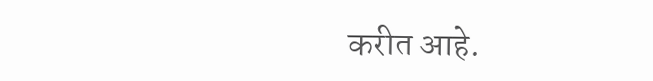करीत आहे.